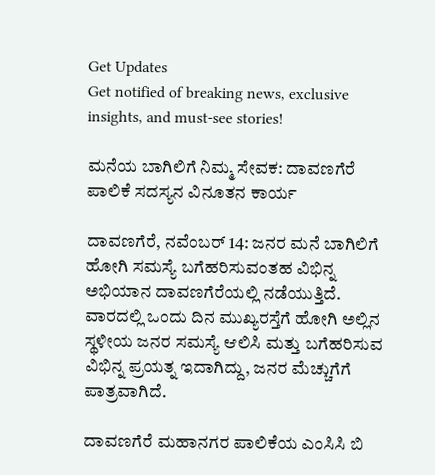Get Updates
Get notified of breaking news, exclusive insights, and must-see stories!

ಮನೆಯ ಬಾಗಿಲಿಗೆ ನಿಮ್ಮ ಸೇವಕ: ದಾವಣಗೆರೆ ಪಾಲಿಕೆ ಸದಸ್ಯನ ವಿನೂತನ ಕಾರ್ಯ

ದಾವಣಗೆರೆ, ನವೆಂಬರ್‌ 14: ಜನರ ಮನೆ ಬಾಗಿಲಿಗೆ ಹೋಗಿ ಸಮಸ್ಯೆ ಬಗೆಹರಿಸುವಂತಹ ವಿಭಿನ್ನ ಅಭಿಯಾನ ದಾವಣಗೆರೆಯಲ್ಲಿ ನಡೆಯುತ್ತಿದೆ. ವಾರದಲ್ಲಿ ಒಂದು ದಿನ ಮುಖ್ಯರಸ್ತೆಗೆ ಹೋಗಿ ಅಲ್ಲಿನ ಸ್ಥಳೀಯ ಜನರ ಸಮಸ್ಯೆ ಆಲಿಸಿ ಮತ್ತು ಬಗೆಹರಿಸುವ ವಿಭಿನ್ನ ಪ್ರಯತ್ನ ಇದಾಗಿದ್ದು, ಜನರ ಮೆಚ್ಚುಗೆಗೆ ಪಾತ್ರವಾಗಿದೆ.

ದಾವಣಗೆರೆ ಮಹಾನಗರ ಪಾಲಿಕೆಯ ಎಂಸಿಸಿ ಬಿ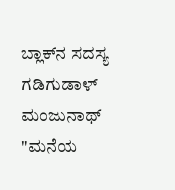ಬ್ಲಾಕ್‌ನ ಸದಸ್ಯ ಗಡಿಗುಡಾಳ್ ಮಂಜುನಾಥ್ "ಮನೆಯ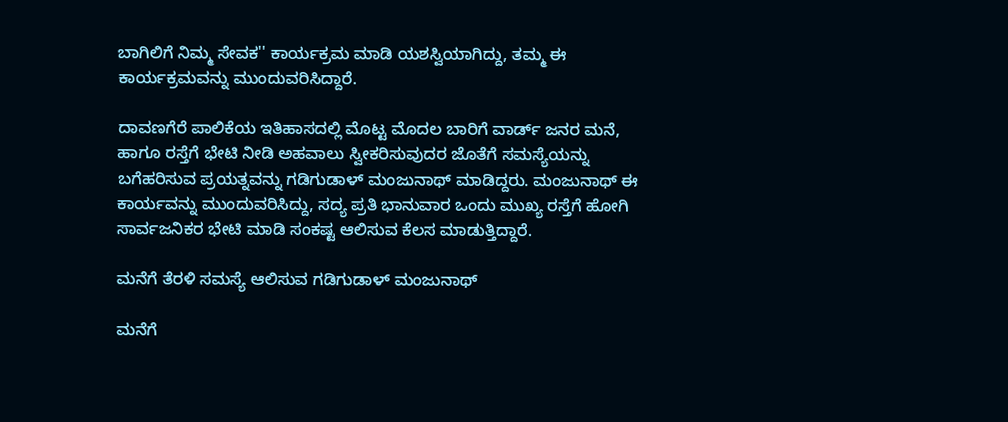ಬಾಗಿಲಿಗೆ ನಿಮ್ಮ ಸೇವಕ'' ಕಾರ್ಯಕ್ರಮ ಮಾಡಿ ಯಶಸ್ವಿಯಾಗಿದ್ದು, ತಮ್ಮ ಈ ಕಾರ್ಯಕ್ರಮವನ್ನು ಮುಂದುವರಿಸಿದ್ದಾರೆ.

ದಾವಣಗೆರೆ ಪಾಲಿಕೆಯ ಇತಿಹಾಸದಲ್ಲಿ ಮೊಟ್ಟ ಮೊದಲ ಬಾರಿಗೆ ವಾರ್ಡ್‌ ಜನರ ಮನೆ, ಹಾಗೂ ರಸ್ತೆಗೆ ಭೇಟಿ ನೀಡಿ ಅಹವಾಲು ಸ್ವೀಕರಿಸುವುದರ ಜೊತೆಗೆ ಸಮಸ್ಯೆಯನ್ನು ಬಗೆಹರಿಸುವ ಪ್ರಯತ್ನವನ್ನು ಗಡಿಗುಡಾಳ್ ಮಂಜುನಾಥ್ ಮಾಡಿದ್ದರು. ಮಂಜುನಾಥ್‌ ಈ ಕಾರ್ಯವನ್ನು ಮುಂದುವರಿಸಿದ್ದು, ಸದ್ಯ ಪ್ರತಿ ಭಾನುವಾರ ಒಂದು ಮುಖ್ಯ ರಸ್ತೆಗೆ ಹೋಗಿ ಸಾರ್ವಜನಿಕರ ಭೇಟಿ ಮಾಡಿ ಸಂಕಷ್ಟ ಆಲಿಸುವ ಕೆಲಸ ಮಾಡುತ್ತಿದ್ದಾರೆ.

ಮನೆಗೆ ತೆರಳಿ ಸಮಸ್ಯೆ ಆಲಿಸುವ ಗಡಿಗುಡಾಳ್ ಮಂಜುನಾಥ್

ಮನೆಗೆ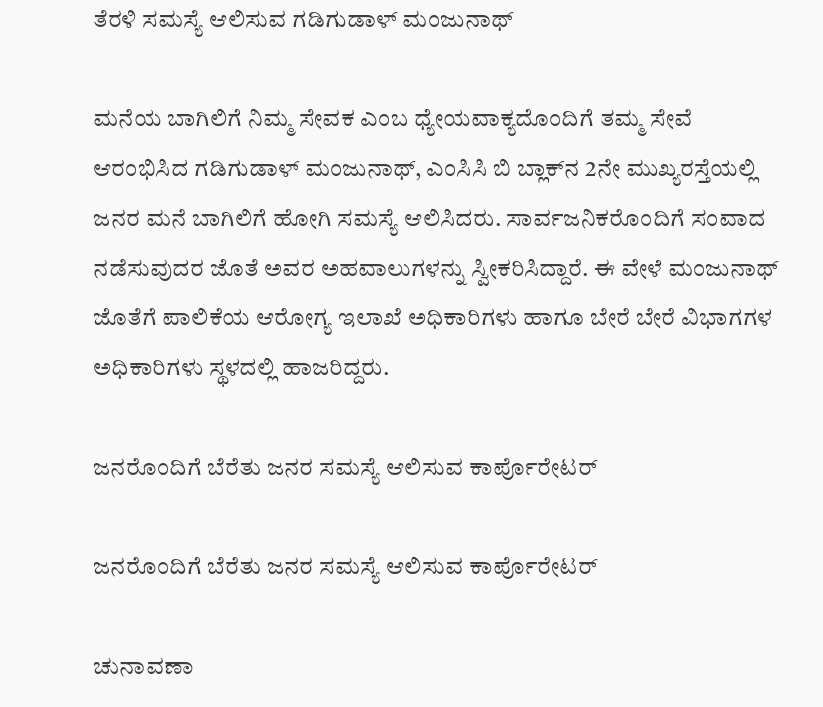ತೆರಳಿ ಸಮಸ್ಯೆ ಆಲಿಸುವ ಗಡಿಗುಡಾಳ್ ಮಂಜುನಾಥ್

ಮನೆಯ ಬಾಗಿಲಿಗೆ ನಿಮ್ಮ ಸೇವಕ‌ ಎಂಬ ಧ್ಯೇಯವಾಕ್ಯದೊಂದಿಗೆ ತಮ್ಮ ಸೇವೆ ಆರಂಭಿಸಿದ ಗಡಿಗುಡಾಳ್ ಮಂಜುನಾಥ್, ಎಂಸಿಸಿ ಬಿ ಬ್ಲಾಕ್‌ನ 2ನೇ ಮುಖ್ಯರಸ್ತೆಯಲ್ಲಿ ಜನರ ಮನೆ ಬಾಗಿಲಿಗೆ ಹೋಗಿ ಸಮಸ್ಯೆ ಆಲಿಸಿದರು. ಸಾರ್ವಜನಿಕರೊಂದಿಗೆ ಸಂವಾದ ನಡೆಸುವುದರ ಜೊತೆ ಅವರ ಅಹವಾಲುಗಳನ್ನು ಸ್ವೀಕರಿಸಿದ್ದಾರೆ. ಈ ವೇಳೆ ಮಂಜುನಾಥ್ ಜೊತೆಗೆ ಪಾಲಿಕೆಯ ಆರೋಗ್ಯ ಇಲಾಖೆ ಅಧಿಕಾರಿಗಳು ಹಾಗೂ ಬೇರೆ‌ ಬೇರೆ ವಿಭಾಗಗಳ ಅಧಿಕಾರಿಗಳು ಸ್ಥಳದಲ್ಲಿ ಹಾಜರಿದ್ದರು.

ಜನರೊಂದಿಗೆ ಬೆರೆತು ಜನರ ಸಮಸ್ಯೆ ಆಲಿಸುವ ಕಾರ್ಪೊರೇಟರ್

ಜನರೊಂದಿಗೆ ಬೆರೆತು ಜನರ ಸಮಸ್ಯೆ ಆಲಿಸುವ ಕಾರ್ಪೊರೇಟರ್

ಚುನಾವಣಾ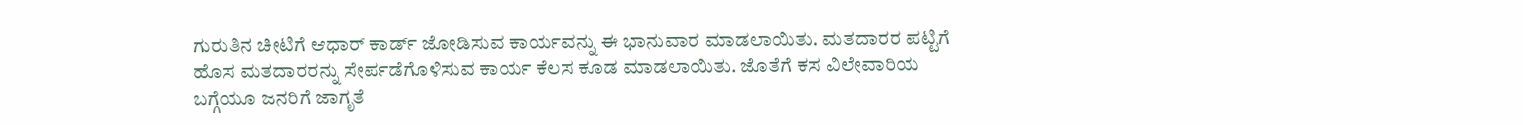ಗುರುತಿನ ಚೀಟಿಗೆ ಆಧಾರ್ ಕಾರ್ಡ್ ಜೋಡಿಸುವ ಕಾರ್ಯವನ್ನು ಈ ಭಾನುವಾರ ಮಾಡಲಾಯಿತು. ಮತದಾರರ ಪಟ್ಟಿಗೆ ಹೊಸ‌ ಮತದಾರರನ್ನು ಸೇರ್ಪಡೆಗೊಳಿಸುವ ಕಾರ್ಯ ಕೆಲಸ ಕೂಡ ಮಾಡಲಾಯಿತು. ಜೊತೆಗೆ ಕಸ ವಿಲೇವಾರಿಯ ಬಗ್ಗೆಯೂ ಜನರಿಗೆ ಜಾಗೃತೆ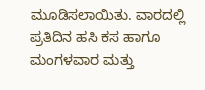ಮೂಡಿಸಲಾಯಿತು. ವಾರದಲ್ಲಿ ಪ್ರತಿದಿನ ಹಸಿ ಕಸ ಹಾಗೂ ಮಂಗಳವಾರ ಮತ್ತು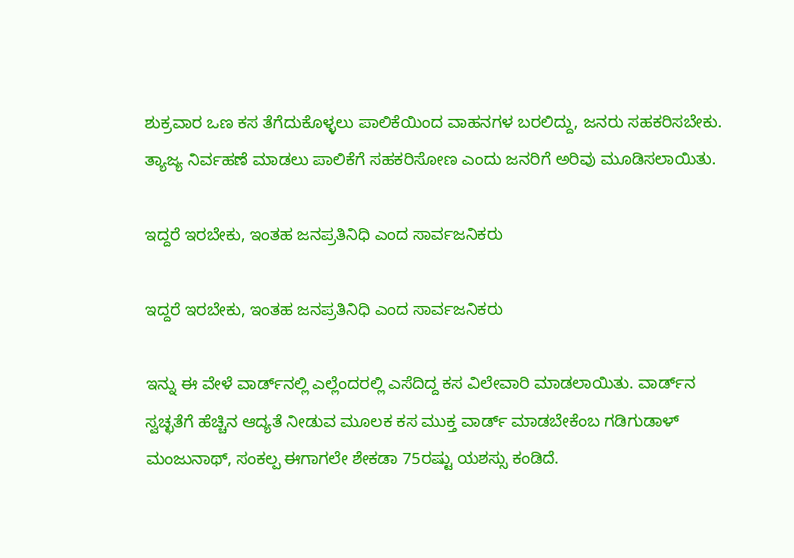ಶುಕ್ರವಾರ ಒಣ ಕಸ ತೆಗೆದುಕೊಳ್ಳಲು ಪಾಲಿಕೆಯಿಂದ ವಾಹನಗಳ ಬರಲಿದ್ದು, ಜನರು ಸಹಕರಿಸಬೇಕು. ತ್ಯಾಜ್ಯ ನಿರ್ವಹಣೆ ಮಾಡಲು ಪಾಲಿಕೆಗೆ ಸಹಕರಿಸೋಣ ಎಂದು ಜನರಿಗೆ ಅರಿವು ಮೂಡಿಸಲಾಯಿತು.

ಇದ್ದರೆ ಇರಬೇಕು, ಇಂತಹ ಜನಪ್ರತಿನಿಧಿ ಎಂದ ಸಾರ್ವಜನಿಕರು

ಇದ್ದರೆ ಇರಬೇಕು, ಇಂತಹ ಜನಪ್ರತಿನಿಧಿ ಎಂದ ಸಾರ್ವಜನಿಕರು

ಇನ್ನು ಈ ವೇಳೆ ವಾರ್ಡ್‌ನಲ್ಲಿ ಎಲ್ಲೆಂದರಲ್ಲಿ ಎಸೆದಿದ್ದ ಕಸ ವಿಲೇವಾರಿ ಮಾಡಲಾಯಿತು. ವಾರ್ಡ್‌ನ ಸ್ವಚ್ಛತೆಗೆ ಹೆಚ್ಚಿನ ಆದ್ಯತೆ ನೀಡುವ ಮೂಲಕ ಕಸ ಮುಕ್ತ ವಾರ್ಡ್ ಮಾಡಬೇಕೆಂಬ ಗಡಿಗುಡಾಳ್ ಮಂಜುನಾಥ್, ಸಂಕಲ್ಪ ಈಗಾಗಲೇ ಶೇಕಡಾ 75ರಷ್ಟು ಯಶಸ್ಸು ಕಂಡಿದೆ.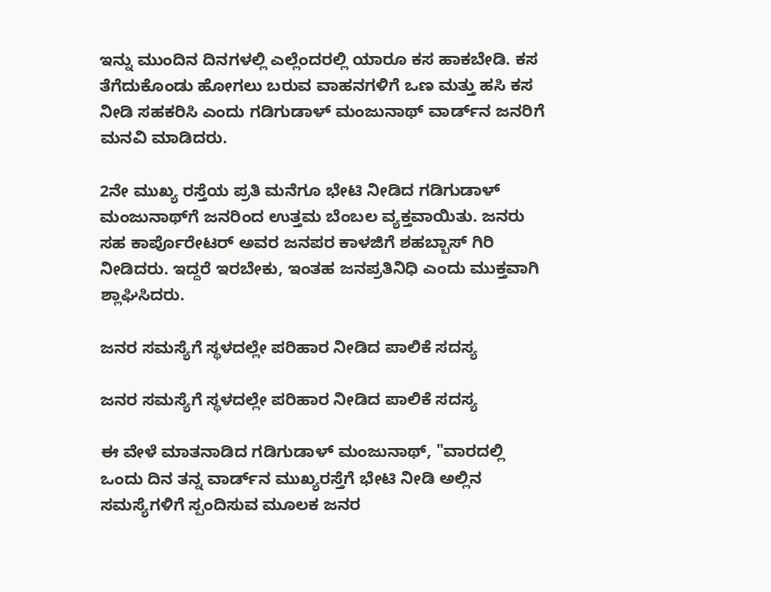ಇನ್ನು ಮುಂದಿನ ದಿನಗಳಲ್ಲಿ ಎಲ್ಲೆಂದರಲ್ಲಿ ಯಾರೂ ಕಸ ಹಾಕಬೇಡಿ. ಕಸ ತೆಗೆದುಕೊಂಡು ಹೋಗಲು ಬರುವ ವಾಹನಗಳಿಗೆ ಒಣ ಮತ್ತು ಹಸಿ ಕಸ ನೀಡಿ ಸಹಕರಿಸಿ ಎಂದು ಗಡಿಗುಡಾಳ್ ಮಂಜುನಾಥ್ ವಾರ್ಡ್‌ನ ಜನರಿಗೆ ಮನವಿ ಮಾಡಿದರು.

2ನೇ ಮುಖ್ಯ ರಸ್ತೆಯ ಪ್ರತಿ ಮನೆಗೂ ಭೇಟಿ ನೀಡಿದ ಗಡಿಗುಡಾಳ್ ಮಂಜುನಾಥ್‌ಗೆ ಜನರಿಂದ ಉತ್ತಮ ಬೆಂಬಲ ವ್ಯಕ್ತವಾಯಿತು. ಜನರು ಸಹ ಕಾರ್ಪೊರೇಟರ್ ಅವರ ಜನಪರ ಕಾಳಜಿಗೆ ಶಹಬ್ಬಾಸ್ ಗಿರಿ ನೀಡಿದರು. ಇದ್ದರೆ ಇರಬೇಕು, ಇಂತಹ ಜನಪ್ರತಿನಿಧಿ ಎಂದು ಮುಕ್ತವಾಗಿ ಶ್ಲಾಘಿಸಿದರು.

ಜನರ ಸಮಸ್ಯೆಗೆ ಸ್ಥಳದಲ್ಲೇ ಪರಿಹಾರ ನೀಡಿದ ಪಾಲಿಕೆ ಸದಸ್ಯ

ಜನರ ಸಮಸ್ಯೆಗೆ ಸ್ಥಳದಲ್ಲೇ ಪರಿಹಾರ ನೀಡಿದ ಪಾಲಿಕೆ ಸದಸ್ಯ

ಈ ವೇಳೆ ಮಾತನಾಡಿದ ಗಡಿಗುಡಾಳ್ ಮಂಜುನಾಥ್, "ವಾರದಲ್ಲಿ ಒಂದು ದಿನ ತನ್ನ ವಾರ್ಡ್‌ನ ಮುಖ್ಯರಸ್ತೆಗೆ ಭೇಟಿ ನೀಡಿ ಅಲ್ಲಿನ ಸಮಸ್ಯೆಗಳಿಗೆ ಸ್ಪಂದಿಸುವ ಮೂಲಕ ಜನರ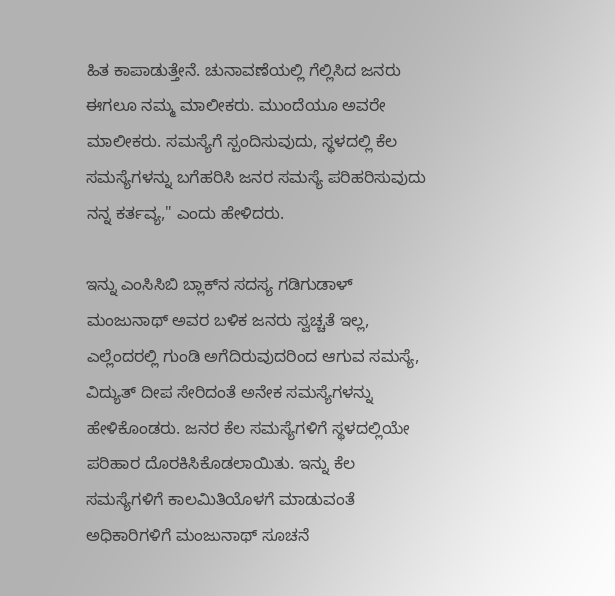ಹಿತ‌ ಕಾಪಾಡುತ್ತೇನೆ. ಚುನಾವಣೆಯಲ್ಲಿ ಗೆಲ್ಲಿಸಿದ ಜನರು ಈಗಲೂ ನಮ್ಮ‌ ಮಾಲೀಕರು. ಮುಂದೆಯೂ ಅವರೇ ಮಾಲೀಕರು. ಸಮಸ್ಯೆಗೆ ಸ್ಪಂದಿಸುವುದು, ಸ್ಥಳದಲ್ಲಿ ಕೆಲ ಸಮಸ್ಯೆಗಳನ್ನು ಬಗೆಹರಿಸಿ ಜನರ ಸಮಸ್ಯೆ ಪರಿಹರಿಸುವುದು ನನ್ನ ಕರ್ತವ್ಯ," ಎಂದು ಹೇಳಿದರು.

ಇನ್ನು ಎಂಸಿಸಿಬಿ ಬ್ಲಾಕ್‌ನ ಸದಸ್ಯ ಗಡಿಗುಡಾಳ್ ಮಂಜುನಾಥ್ ಅವರ ಬಳಿಕ ಜನರು ಸ್ವಚ್ಚತೆ ಇಲ್ಲ, ಎಲ್ಲೆಂದರಲ್ಲಿ ಗುಂಡಿ ಅಗೆದಿರುವುದರಿಂದ ಆಗುವ ಸಮಸ್ಯೆ, ವಿದ್ಯುತ್ ದೀಪ ಸೇರಿದಂತೆ ಅನೇಕ ಸಮಸ್ಯೆಗಳನ್ನು ಹೇಳಿಕೊಂಡರು. ಜನರ ಕೆಲ ಸಮಸ್ಯೆಗಳಿಗೆ ಸ್ಥಳದಲ್ಲಿಯೇ ಪರಿಹಾರ ದೊರಕಿಸಿಕೊಡಲಾಯಿತು. ಇನ್ನು ಕೆಲ ಸಮಸ್ಯೆಗಳಿಗೆ ಕಾಲಮಿತಿಯೊಳಗೆ ಮಾಡುವಂತೆ ಅಧಿಕಾರಿಗಳಿಗೆ ಮಂಜುನಾಥ್ ಸೂಚನೆ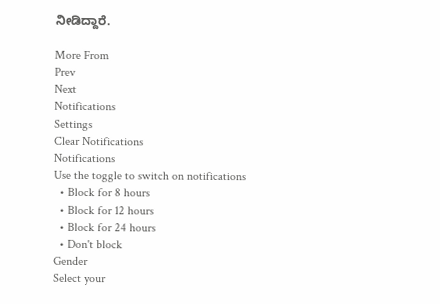ನೀಡಿದ್ದಾರೆ.

More From
Prev
Next
Notifications
Settings
Clear Notifications
Notifications
Use the toggle to switch on notifications
  • Block for 8 hours
  • Block for 12 hours
  • Block for 24 hours
  • Don't block
Gender
Select your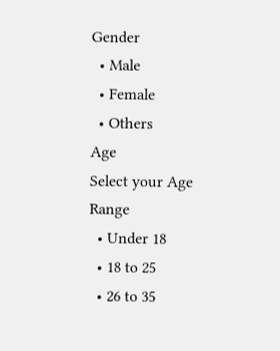Gender
  • Male
  • Female
  • Others
Age
Select your Age Range
  • Under 18
  • 18 to 25
  • 26 to 35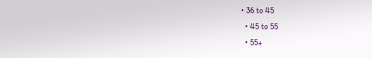• 36 to 45
  • 45 to 55
  • 55+